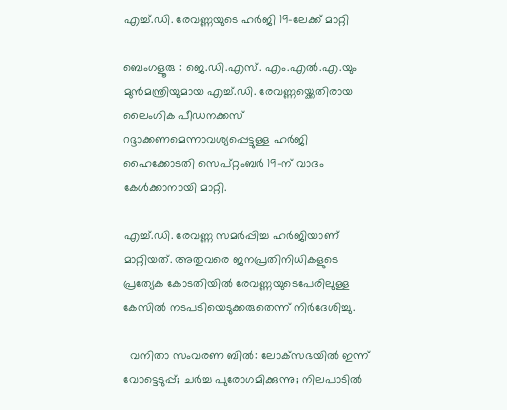എച്ച്.ഡി. രേവണ്ണയുടെ ഹർജി 19-ലേക്ക് മാറ്റി

ബെംഗളൂരു : ജെ.ഡി.എസ്. എം.എൽ.എ.യും മുൻമന്ത്രിയുമായ എച്ച്.ഡി. രേവണ്ണയ്ക്കെതിരായ ലൈംഗിക പീഡനക്കസ് റദ്ദാക്കണമെന്നാവശ്യപ്പെട്ടുള്ള ഹർജി ഹൈക്കോടതി സെപ്റ്റംബർ 19-ന് വാദം കേൾക്കാനായി മാറ്റി.

എച്ച്.ഡി. രേവണ്ണ സമർപ്പിച്ച ഹർജിയാണ് മാറ്റിയത്. അതുവരെ ജനപ്രതിനിധികളുടെ പ്രത്യേക കോടതിയിൽ രേവണ്ണയുടെപേരിലുള്ള കേസിൽ നടപടിയെടുക്കരുതെന്ന് നിർദേശിച്ചു.

  വനിതാ സംവരണ ബില്‍: ലോക്‌സഭയില്‍ ഇന്ന് വോട്ടെടുപ്പ്; ചര്‍ച്ച പുരോഗമിക്കുന്നു; നിലപാടില്‍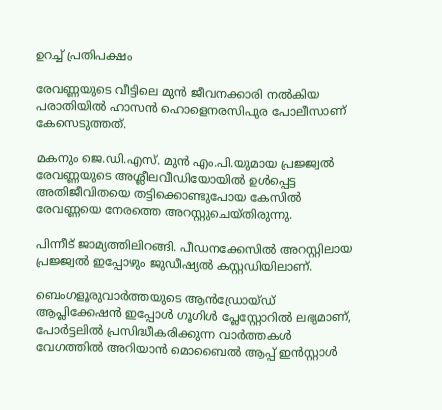ഉറച്ച് പ്രതിപക്ഷം

രേവണ്ണയുടെ വീട്ടിലെ മുൻ ജീവനക്കാരി നൽകിയ പരാതിയിൽ ഹാസൻ ഹൊളെനരസിപുര പോലീസാണ് കേസെടുത്തത്.

മകനും ജെ.ഡി.എസ്. മുൻ എം.പി.യുമായ പ്രജ്ജ്വൽ രേവണ്ണയുടെ അശ്ലീലവീഡിയോയിൽ ഉൾപ്പെട്ട അതിജീവിതയെ തട്ടിക്കൊണ്ടുപോയ കേസിൽ രേവണ്ണയെ നേരത്തെ അറസ്റ്റുചെയ്തിരുന്നു.

പിന്നീട് ജാമ്യത്തിലിറങ്ങി. പീഡനക്കേസിൽ അറസ്റ്റിലായ പ്രജ്ജ്വൽ ഇപ്പോഴും ജുഡീഷ്യൽ കസ്റ്റഡിയിലാണ്.

ബെംഗളൂരുവാർത്തയുടെ ആൻഡ്രോയ്ഡ് ആപ്ലിക്കേഷൻ ഇപ്പോൾ ഗൂഗിൾ പ്ലേസ്റ്റോറിൽ ലഭ്യമാണ്, പോർട്ടലിൽ പ്രസിദ്ധീകരിക്കുന്ന വാർത്തകൾ വേഗത്തിൽ അറിയാൻ മൊബൈൽ ആപ്പ് ഇൻസ്റ്റാൾ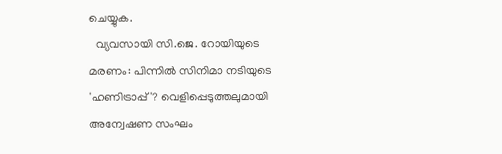ചെയ്യുക.
  വ്യവസായി സി.ജെ. റോയിയുടെ മരണം: പിന്നിൽ സിനിമാ നടിയുടെ 'ഹണിട്രാപ്പ്'? വെളിപ്പെടുത്തലുമായി അന്വേഷണ സംഘം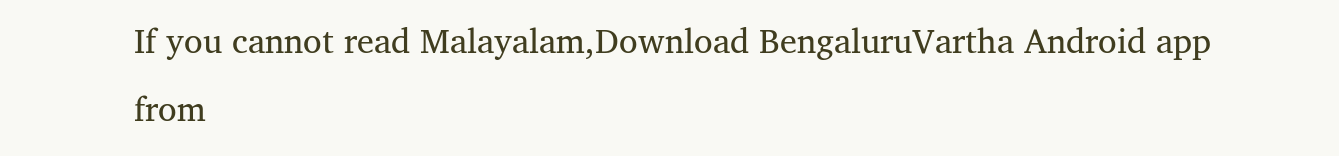If you cannot read Malayalam,Download BengaluruVartha Android app from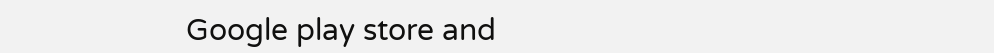Google play store and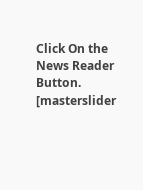Click On the News Reader Button. [masterslider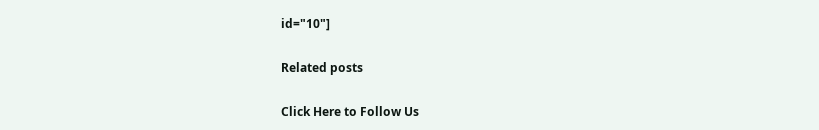id="10"]

Related posts

Click Here to Follow Us